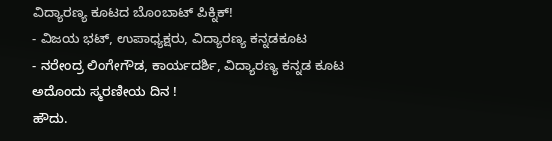ವಿದ್ಯಾರಣ್ಯ ಕೂಟದ ಬೊಂಬಾಟ್ ಪಿಕ್ನಿಕ್!
- ವಿಜಯ ಭಟ್, ಉಪಾಧ್ಯಕ್ಷರು, ವಿದ್ಯಾರಣ್ಯ ಕನ್ನಡಕೂಟ
- ನರೇಂದ್ರ ಲಿಂಗೇಗೌಡ, ಕಾರ್ಯದರ್ಶಿ, ವಿದ್ಯಾರಣ್ಯ ಕನ್ನಡ ಕೂಟ
ಅದೊಂದು ಸ್ಮರಣೀಯ ದಿನ !
ಹೌದು.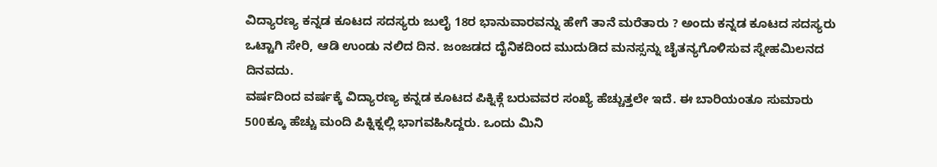ವಿದ್ಯಾರಣ್ಯ ಕನ್ನಡ ಕೂಟದ ಸದಸ್ಯರು ಜುಲೈ 18ರ ಭಾನುವಾರವನ್ನು ಹೇಗೆ ತಾನೆ ಮರೆತಾರು ? ಅಂದು ಕನ್ನಡ ಕೂಟದ ಸದಸ್ಯರು ಒಟ್ಟಾಗಿ ಸೇರಿ, ಆಡಿ ಉಂಡು ನಲಿದ ದಿನ. ಜಂಜಡದ ದೈನಿಕದಿಂದ ಮುದುಡಿದ ಮನಸ್ಸನ್ನು ಚೈತನ್ಯಗೊಳಿಸುವ ಸ್ನೇಹಮಿಲನದ ದಿನವದು.
ವರ್ಷದಿಂದ ವರ್ಷಕ್ಕೆ ವಿದ್ಯಾರಣ್ಯ ಕನ್ನಡ ಕೂಟದ ಪಿಕ್ನಿಕ್ಗೆ ಬರುವವರ ಸಂಖ್ಯೆ ಹೆಚ್ಚುತ್ತಲೇ ಇದೆ. ಈ ಬಾರಿಯಂತೂ ಸುಮಾರು 500ಕ್ಕೂ ಹೆಚ್ಚು ಮಂದಿ ಪಿಕ್ನಿಕ್ನಲ್ಲಿ ಭಾಗವಹಿಸಿದ್ದರು. ಒಂದು ಮಿನಿ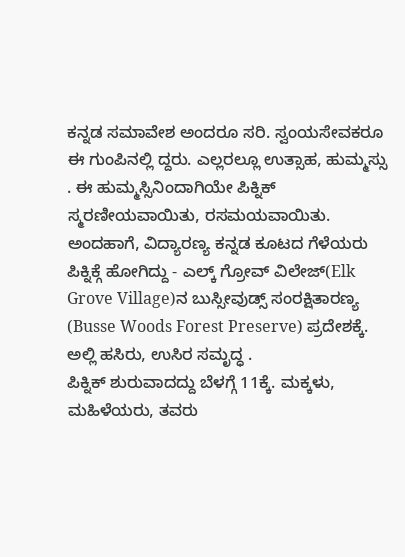ಕನ್ನಡ ಸಮಾವೇಶ ಅಂದರೂ ಸರಿ. ಸ್ವಂಯಸೇವಕರೂ ಈ ಗುಂಪಿನಲ್ಲಿ ದ್ದರು. ಎಲ್ಲರಲ್ಲೂ ಉತ್ಸಾಹ, ಹುಮ್ಮಸ್ಸು . ಈ ಹುಮ್ಮಸ್ಸಿನಿಂದಾಗಿಯೇ ಪಿಕ್ನಿಕ್ ಸ್ಮರಣೀಯವಾಯಿತು, ರಸಮಯವಾಯಿತು. ಅಂದಹಾಗೆ, ವಿದ್ಯಾರಣ್ಯ ಕನ್ನಡ ಕೂಟದ ಗೆಳೆಯರು ಪಿಕ್ನಿಕ್ಗೆ ಹೋಗಿದ್ದು - ಎಲ್ಕ್ ಗ್ರೋವ್ ವಿಲೇಜ್(Elk Grove Village)ನ ಬುಸ್ಸೀವುಡ್ಸ್ ಸಂರಕ್ಷಿತಾರಣ್ಯ (Busse Woods Forest Preserve) ಪ್ರದೇಶಕ್ಕೆ. ಅಲ್ಲಿ ಹಸಿರು, ಉಸಿರ ಸಮೃದ್ಧ .
ಪಿಕ್ನಿಕ್ ಶುರುವಾದದ್ದು ಬೆಳಗ್ಗೆ 11ಕ್ಕೆ. ಮಕ್ಕಳು, ಮಹಿಳೆಯರು, ತವರು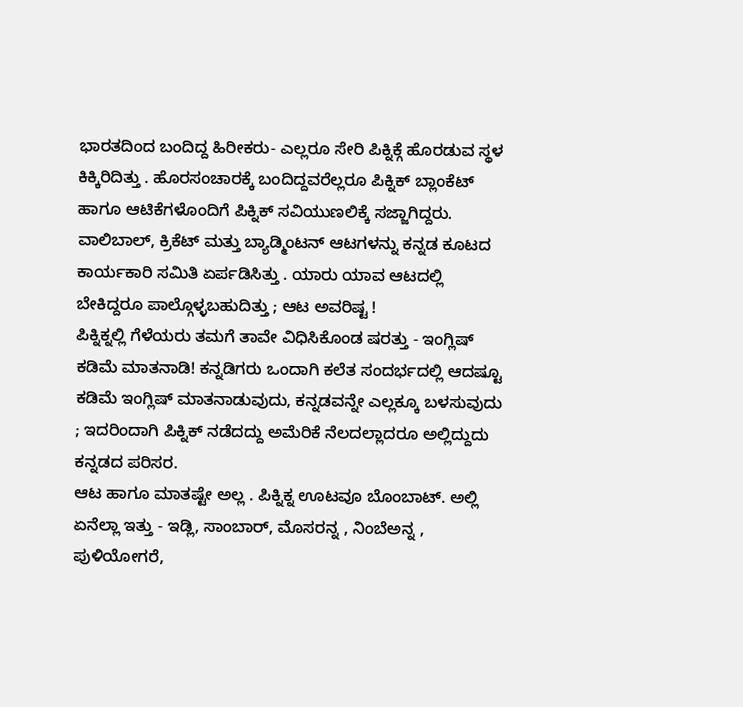ಭಾರತದಿಂದ ಬಂದಿದ್ದ ಹಿರೀಕರು- ಎಲ್ಲರೂ ಸೇರಿ ಪಿಕ್ನಿಕ್ಗೆ ಹೊರಡುವ ಸ್ಥಳ ಕಿಕ್ಕಿರಿದಿತ್ತು . ಹೊರಸಂಚಾರಕ್ಕೆ ಬಂದಿದ್ದವರೆಲ್ಲರೂ ಪಿಕ್ನಿಕ್ ಬ್ಲಾಂಕೆಟ್ ಹಾಗೂ ಆಟಿಕೆಗಳೊಂದಿಗೆ ಪಿಕ್ನಿಕ್ ಸವಿಯುಣಲಿಕ್ಕೆ ಸಜ್ಜಾಗಿದ್ದರು. ವಾಲಿಬಾಲ್, ಕ್ರಿಕೆಟ್ ಮತ್ತು ಬ್ಯಾಡ್ಮಿಂಟನ್ ಆಟಗಳನ್ನು ಕನ್ನಡ ಕೂಟದ ಕಾರ್ಯಕಾರಿ ಸಮಿತಿ ಏರ್ಪಡಿಸಿತ್ತು . ಯಾರು ಯಾವ ಆಟದಲ್ಲಿ ಬೇಕಿದ್ದರೂ ಪಾಲ್ಗೊಳ್ಳಬಹುದಿತ್ತು ; ಆಟ ಅವರಿಷ್ಟ !
ಪಿಕ್ನಿಕ್ನಲ್ಲಿ ಗೆಳೆಯರು ತಮಗೆ ತಾವೇ ವಿಧಿಸಿಕೊಂಡ ಷರತ್ತು - ಇಂಗ್ಲಿಷ್ ಕಡಿಮೆ ಮಾತನಾಡಿ! ಕನ್ನಡಿಗರು ಒಂದಾಗಿ ಕಲೆತ ಸಂದರ್ಭದಲ್ಲಿ ಆದಷ್ಟೂ ಕಡಿಮೆ ಇಂಗ್ಲಿಷ್ ಮಾತನಾಡುವುದು, ಕನ್ನಡವನ್ನೇ ಎಲ್ಲಕ್ಕೂ ಬಳಸುವುದು ; ಇದರಿಂದಾಗಿ ಪಿಕ್ನಿಕ್ ನಡೆದದ್ದು ಅಮೆರಿಕೆ ನೆಲದಲ್ಲಾದರೂ ಅಲ್ಲಿದ್ದುದು ಕನ್ನಡದ ಪರಿಸರ.
ಆಟ ಹಾಗೂ ಮಾತಷ್ಟೇ ಅಲ್ಲ . ಪಿಕ್ನಿಕ್ನ ಊಟವೂ ಬೊಂಬಾಟ್. ಅಲ್ಲಿ ಏನೆಲ್ಲಾ ಇತ್ತು - ಇಡ್ಲಿ, ಸಾಂಬಾರ್, ಮೊಸರನ್ನ , ನಿಂಬೆಅನ್ನ , ಪುಳಿಯೋಗರೆ,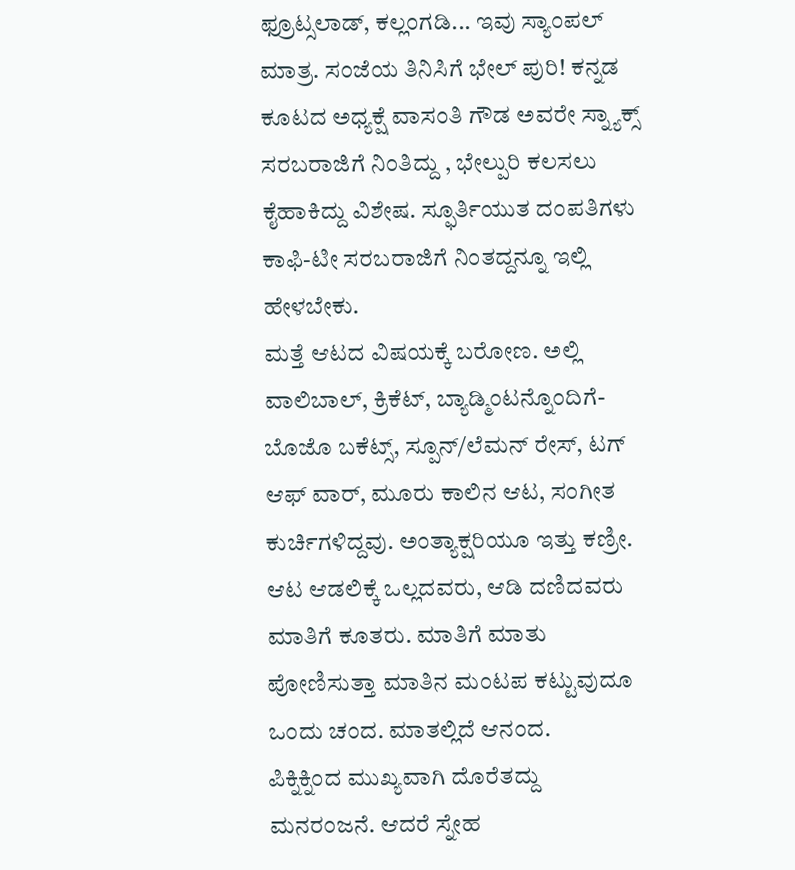ಫ್ರೂಟ್ಸಲಾಡ್, ಕಲ್ಲಂಗಡಿ... ಇವು ಸ್ಯಾಂಪಲ್ ಮಾತ್ರ. ಸಂಜೆಯ ತಿನಿಸಿಗೆ ಭೇಲ್ ಪುರಿ! ಕನ್ನಡ ಕೂಟದ ಅಧ್ಯಕ್ಷೆ ವಾಸಂತಿ ಗೌಡ ಅವರೇ ಸ್ನ್ಯಾಕ್ಸ್ ಸರಬರಾಜಿಗೆ ನಿಂತಿದ್ದು , ಭೇಲ್ಪುರಿ ಕಲಸಲು ಕೈಹಾಕಿದ್ದು ವಿಶೇಷ. ಸ್ಫೂರ್ತಿಯುತ ದಂಪತಿಗಳು ಕಾಫಿ-ಟೀ ಸರಬರಾಜಿಗೆ ನಿಂತದ್ದನ್ನೂ ಇಲ್ಲಿ ಹೇಳಬೇಕು.
ಮತ್ತೆ ಆಟದ ವಿಷಯಕ್ಕೆ ಬರೋಣ. ಅಲ್ಲಿ ವಾಲಿಬಾಲ್, ಕ್ರಿಕೆಟ್, ಬ್ಯಾಡ್ಮಿಂಟನ್ನೊಂದಿಗೆ- ಬೊಜೊ ಬಕೆಟ್ಸ್, ಸ್ಪೂನ್/ಲೆಮನ್ ರೇಸ್, ಟಗ್ ಆಫ್ ವಾರ್, ಮೂರು ಕಾಲಿನ ಆಟ, ಸಂಗೀತ ಕುರ್ಚಿಗಳಿದ್ದವು. ಅಂತ್ಯಾಕ್ಷರಿಯೂ ಇತ್ತು ಕಣ್ರೀ. ಆಟ ಆಡಲಿಕ್ಕೆ ಒಲ್ಲದವರು, ಆಡಿ ದಣಿದವರು ಮಾತಿಗೆ ಕೂತರು. ಮಾತಿಗೆ ಮಾತು ಪೋಣಿಸುತ್ತಾ ಮಾತಿನ ಮಂಟಪ ಕಟ್ಟುವುದೂ ಒಂದು ಚಂದ. ಮಾತಲ್ಲಿದೆ ಆನಂದ.
ಪಿಕ್ನಿಕ್ನಿಂದ ಮುಖ್ಯವಾಗಿ ದೊರೆತದ್ದು ಮನರಂಜನೆ. ಆದರೆ ಸ್ನೇಹ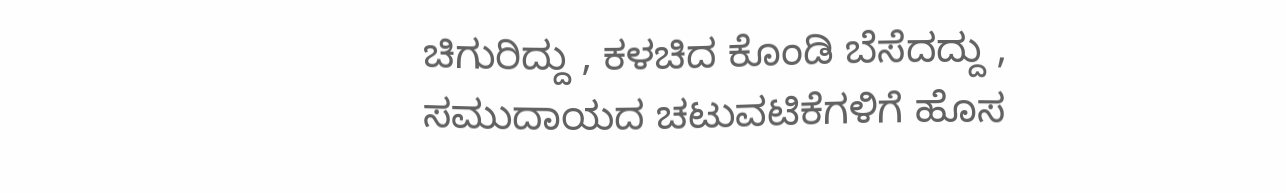ಚಿಗುರಿದ್ದು , ಕಳಚಿದ ಕೊಂಡಿ ಬೆಸೆದದ್ದು , ಸಮುದಾಯದ ಚಟುವಟಿಕೆಗಳಿಗೆ ಹೊಸ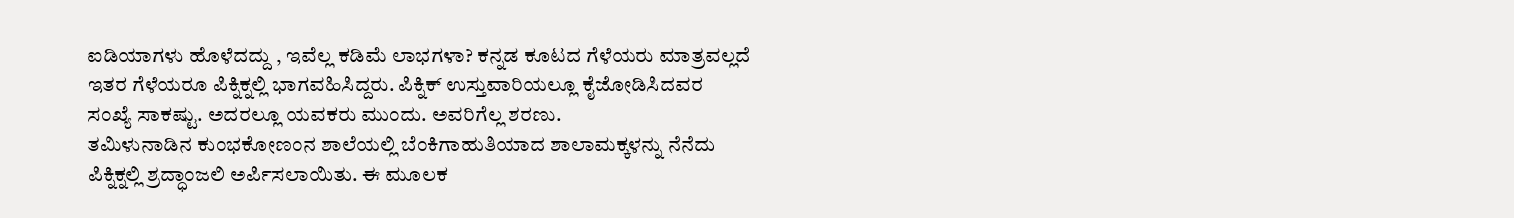ಐಡಿಯಾಗಳು ಹೊಳೆದದ್ದು , ಇವೆಲ್ಲ ಕಡಿಮೆ ಲಾಭಗಳಾ? ಕನ್ನಡ ಕೂಟದ ಗೆಳೆಯರು ಮಾತ್ರವಲ್ಲದೆ ಇತರ ಗೆಳೆಯರೂ ಪಿಕ್ನಿಕ್ನಲ್ಲಿ ಭಾಗವಹಿಸಿದ್ದರು. ಪಿಕ್ನಿಕ್ ಉಸ್ತುವಾರಿಯಲ್ಲೂ ಕೈಜೋಡಿಸಿದವರ ಸಂಖ್ಯೆ ಸಾಕಷ್ಟು. ಅದರಲ್ಲೂ ಯವಕರು ಮುಂದು. ಅವರಿಗೆಲ್ಲ ಶರಣು.
ತಮಿಳುನಾಡಿನ ಕುಂಭಕೋಣಂನ ಶಾಲೆಯಲ್ಲಿ ಬೆಂಕಿಗಾಹುತಿಯಾದ ಶಾಲಾಮಕ್ಕಳನ್ನು ನೆನೆದು ಪಿಕ್ನಿಕ್ನಲ್ಲಿ ಶ್ರದ್ಧಾಂಜಲಿ ಅರ್ಪಿಸಲಾಯಿತು. ಈ ಮೂಲಕ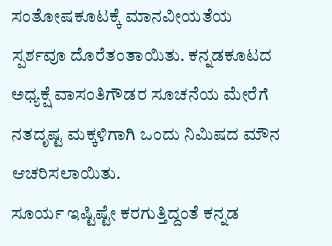ಸಂತೋಷಕೂಟಕ್ಕೆ ಮಾನವೀಯತೆಯ ಸ್ಪರ್ಶವೂ ದೊರೆತಂತಾಯಿತು. ಕನ್ನಡಕೂಟದ ಅಧ್ಯಕ್ಷೆ ವಾಸಂತಿಗೌಡರ ಸೂಚನೆಯ ಮೇರೆಗೆ ನತದೃಷ್ಟ ಮಕ್ಕಳಿಗಾಗಿ ಒಂದು ನಿಮಿಷದ ಮೌನ ಆಚರಿಸಲಾಯಿತು.
ಸೂರ್ಯ ಇಷ್ಟಿಷ್ಟೇ ಕರಗುತ್ತಿದ್ದಂತೆ ಕನ್ನಡ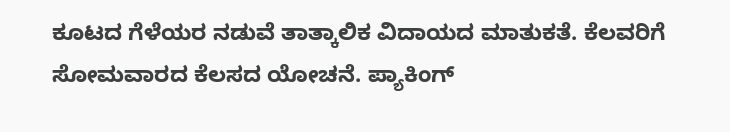ಕೂಟದ ಗೆಳೆಯರ ನಡುವೆ ತಾತ್ಕಾಲಿಕ ವಿದಾಯದ ಮಾತುಕತೆ. ಕೆಲವರಿಗೆ ಸೋಮವಾರದ ಕೆಲಸದ ಯೋಚನೆ. ಪ್ಯಾಕಿಂಗ್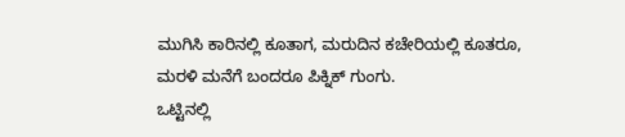ಮುಗಿಸಿ ಕಾರಿನಲ್ಲಿ ಕೂತಾಗ, ಮರುದಿನ ಕಚೇರಿಯಲ್ಲಿ ಕೂತರೂ, ಮರಳಿ ಮನೆಗೆ ಬಂದರೂ ಪಿಕ್ನಿಕ್ ಗುಂಗು.
ಒಟ್ಟಿನಲ್ಲಿ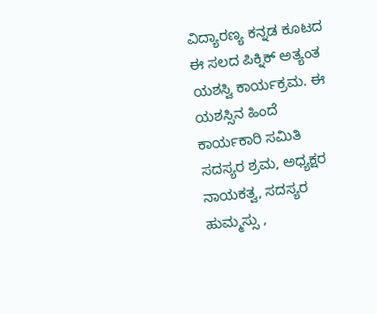ವಿದ್ಯಾರಣ್ಯ ಕನ್ನಡ ಕೂಟದ ಈ ಸಲದ ಪಿಕ್ನಿಕ್ ಅತ್ಯಂತ ಯಶಸ್ವಿ ಕಾರ್ಯಕ್ರಮ. ಈ ಯಶಸ್ಸಿನ ಹಿಂದೆ ಕಾರ್ಯಕಾರಿ ಸಮಿತಿ ಸದಸ್ಯರ ಶ್ರಮ, ಅಧ್ಯಕ್ಷರ ನಾಯಕತ್ವ, ಸದಸ್ಯರ ಹುಮ್ಮಸ್ಸು ,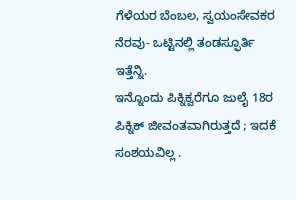ಗೆಳೆಯರ ಬೆಂಬಲ, ಸ್ವಯಂಸೇವಕರ ನೆರವು- ಒಟ್ಟಿನಲ್ಲಿ ತಂಡಸ್ಫೂರ್ತಿ ಇತ್ತೆನ್ನಿ.
ಇನ್ನೊಂದು ಪಿಕ್ನಿಕ್ವರೆಗೂ ಜುಲೈ 18ರ ಪಿಕ್ನಿಕ್ ಜೀವಂತವಾಗಿರುತ್ತದೆ ; ಇದಕೆ ಸಂಶಯವಿಲ್ಲ .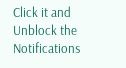Click it and Unblock the Notifications